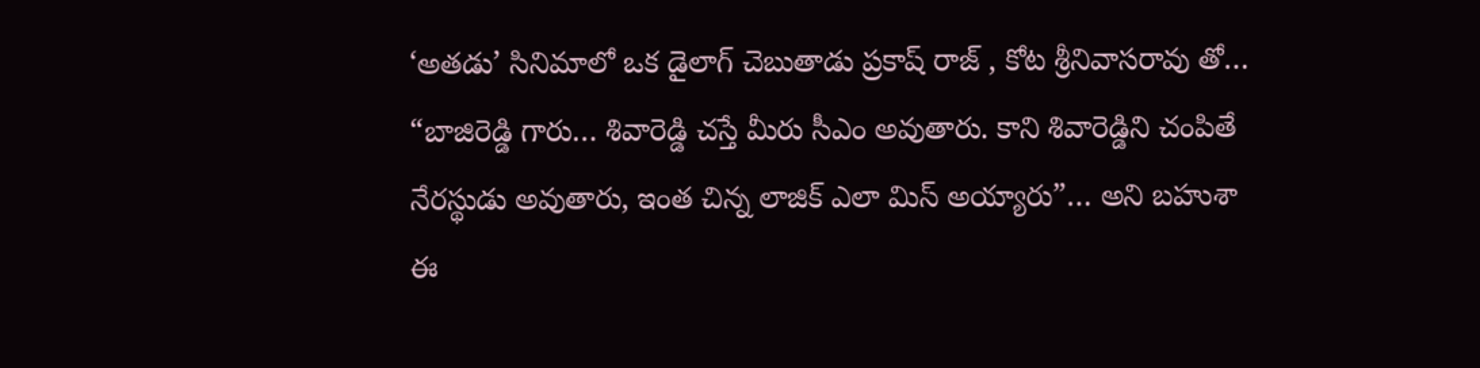‘అతడు’ సినిమాలో ఒక డైలాగ్ చెబుతాడు ప్రకాష్ రాజ్ , కోట శ్రీనివాసరావు తో… “బాజిరెడ్డి గారు… శివారెడ్డి చస్తే మీరు సీఎం అవుతారు. కాని శివారెడ్డిని చంపితే నేరస్థుడు అవుతారు, ఇంత చిన్న లాజిక్ ఎలా మిస్ అయ్యారు”… అని బహుశా ఈ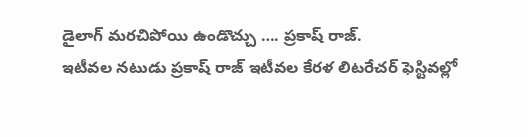డైలాగ్ మరచిపోయి ఉండొచ్చు …. ప్రకాష్ రాజ్.
ఇటీవల నటుడు ప్రకాష్ రాజ్ ఇటీవల కేరళ లిటరేచర్ ఫెస్టివల్లో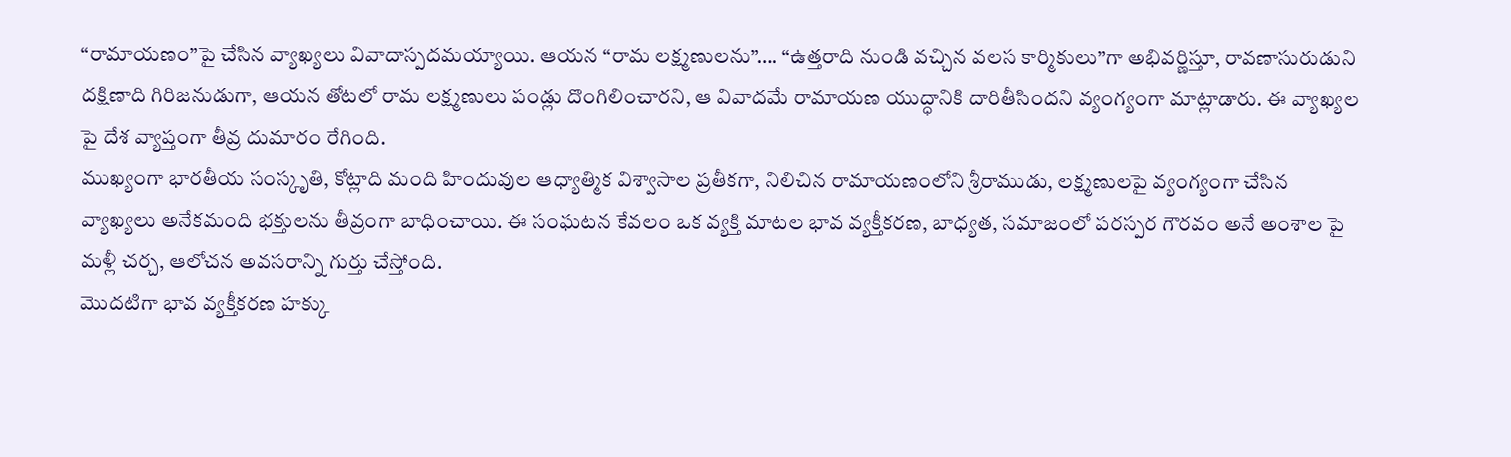“రామాయణం”పై చేసిన వ్యాఖ్యలు వివాదాస్పదమయ్యాయి. ఆయన “రామ లక్ష్మణులను”…. “ఉత్తరాది నుండి వచ్చిన వలస కార్మికులు”గా అభివర్ణిస్తూ, రావణాసురుడుని దక్షిణాది గిరిజనుడుగా, ఆయన తోటలో రామ లక్ష్మణులు పండ్లు దొంగిలించారని, ఆ వివాదమే రామాయణ యుద్ధానికి దారితీసిందని వ్యంగ్యంగా మాట్లాడారు. ఈ వ్యాఖ్యల పై దేశ వ్యాప్తంగా తీవ్ర దుమారం రేగింది.
ముఖ్యంగా భారతీయ సంస్కృతి, కోట్లాది మంది హిందువుల ఆధ్యాత్మిక విశ్వాసాల ప్రతీకగా, నిలిచిన రామాయణంలోని శ్రీరాముడు, లక్ష్మణులపై వ్యంగ్యంగా చేసిన వ్యాఖ్యలు అనేకమంది భక్తులను తీవ్రంగా బాధించాయి. ఈ సంఘటన కేవలం ఒక వ్యక్తి మాటల భావ వ్యక్తీకరణ, బాధ్యత, సమాజంలో పరస్పర గౌరవం అనే అంశాల పై మళ్లీ చర్చ, ఆలోచన అవసరాన్ని గుర్తు చేస్తోంది.
మొదటిగా భావ వ్యక్తీకరణ హక్కు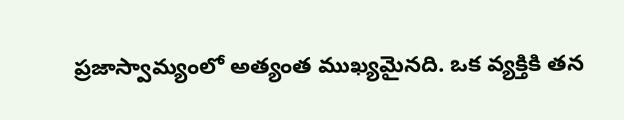ప్రజాస్వామ్యంలో అత్యంత ముఖ్యమైనది. ఒక వ్యక్తికి తన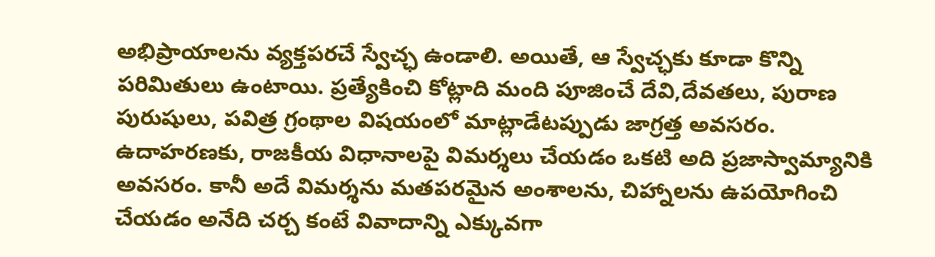అభిప్రాయాలను వ్యక్తపరచే స్వేచ్ఛ ఉండాలి. అయితే, ఆ స్వేచ్ఛకు కూడా కొన్ని పరిమితులు ఉంటాయి. ప్రత్యేకించి కోట్లాది మంది పూజించే దేవి,దేవతలు, పురాణ పురుషులు, పవిత్ర గ్రంథాల విషయంలో మాట్లాడేటప్పుడు జాగ్రత్త అవసరం.
ఉదాహరణకు, రాజకీయ విధానాలపై విమర్శలు చేయడం ఒకటి అది ప్రజాస్వామ్యానికి అవసరం. కానీ అదే విమర్శను మతపరమైన అంశాలను, చిహ్నాలను ఉపయోగించి చేయడం అనేది చర్చ కంటే వివాదాన్ని ఎక్కువగా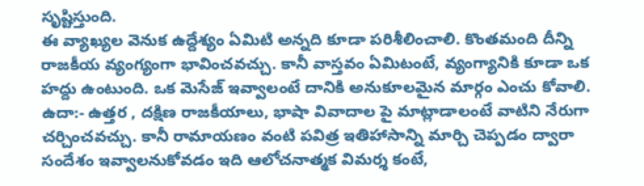సృష్టిస్తుంది.
ఈ వ్యాఖ్యల వెనుక ఉద్దేశ్యం ఏమిటి అన్నది కూడా పరిశీలించాలి. కొంతమంది దీన్ని రాజకీయ వ్యంగ్యంగా భావించవచ్చు. కానీ వాస్తవం ఏమిటంటే, వ్యంగ్యానికి కూడా ఒక హద్దు ఉంటుంది. ఒక మెసేజ్ ఇవ్వాలంటే దానికి అనుకూలమైన మార్గం ఎంచు కోవాలి.
ఉదా:- ఉత్తర , దక్షిణ రాజకీయాలు, భాషా వివాదాల పై మాట్లాడాలంటే వాటిని నేరుగా చర్చించవచ్చు. కానీ రామాయణం వంటి పవిత్ర ఇతిహాసాన్ని మార్చి చెప్పడం ద్వారా సందేశం ఇవ్వాలనుకోవడం ఇది ఆలోచనాత్మక విమర్శ కంటే,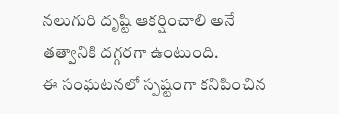నలుగురి దృష్టి ఆకర్షించాలి అనే తత్వానికి దగ్గరగా ఉంటుంది.
ఈ సంఘటనలో స్పష్టంగా కనిపించిన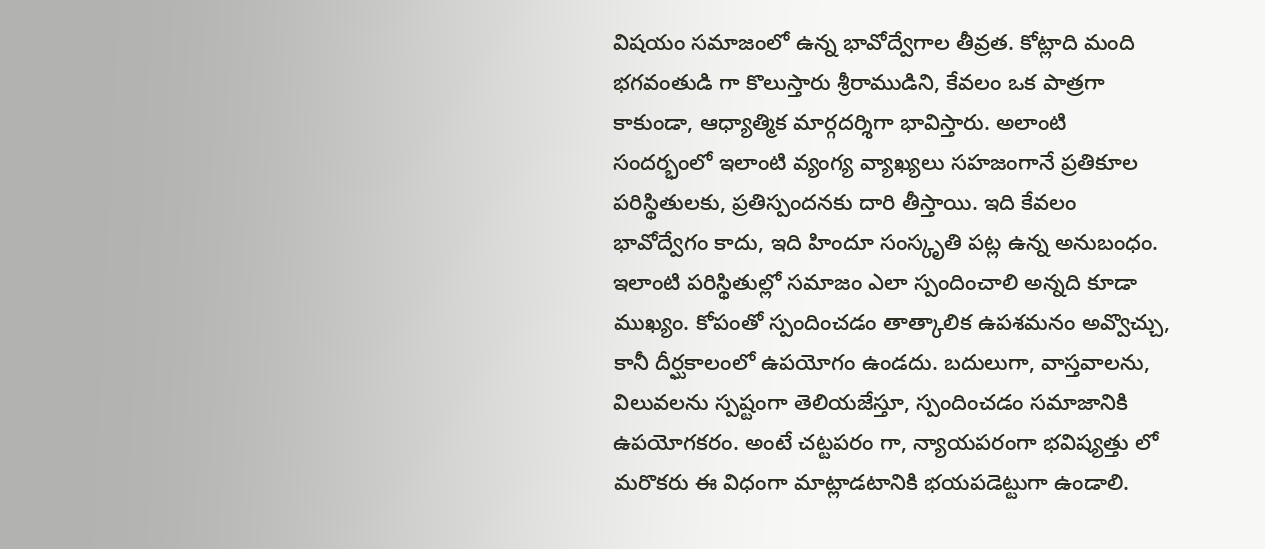విషయం సమాజంలో ఉన్న భావోద్వేగాల తీవ్రత. కోట్లాది మంది భగవంతుడి గా కొలుస్తారు శ్రీరాముడిని, కేవలం ఒక పాత్రగా కాకుండా, ఆధ్యాత్మిక మార్గదర్శిగా భావిస్తారు. అలాంటి సందర్భంలో ఇలాంటి వ్యంగ్య వ్యాఖ్యలు సహజంగానే ప్రతికూల పరిస్థితులకు, ప్రతిస్పందనకు దారి తీస్తాయి. ఇది కేవలం భావోద్వేగం కాదు, ఇది హిందూ సంస్కృతి పట్ల ఉన్న అనుబంధం.
ఇలాంటి పరిస్థితుల్లో సమాజం ఎలా స్పందించాలి అన్నది కూడా ముఖ్యం. కోపంతో స్పందించడం తాత్కాలిక ఉపశమనం అవ్వొచ్చు, కానీ దీర్ఘకాలంలో ఉపయోగం ఉండదు. బదులుగా, వాస్తవాలను, విలువలను స్పష్టంగా తెలియజేస్తూ, స్పందించడం సమాజానికి ఉపయోగకరం. అంటే చట్టపరం గా, న్యాయపరంగా భవిష్యత్తు లో మరొకరు ఈ విధంగా మాట్లాడటానికి భయపడెట్టుగా ఉండాలి.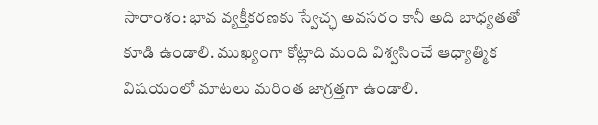సారాంశం: భావ వ్యక్తీకరణకు స్వేచ్ఛ అవసరం కానీ అది బాధ్యతతో కూడి ఉండాలి. ముఖ్యంగా కోట్లాది మంది విశ్వసించే ఆధ్యాత్మిక విషయంలో మాటలు మరింత జాగ్రత్తగా ఉండాలి.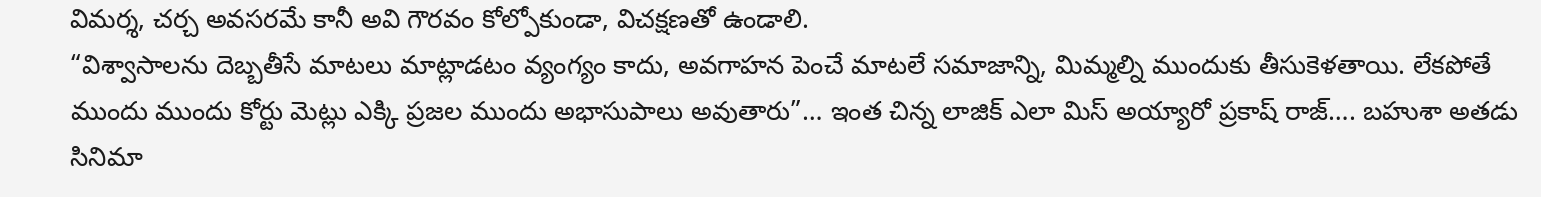విమర్శ, చర్చ అవసరమే కానీ అవి గౌరవం కోల్పోకుండా, విచక్షణతో ఉండాలి.
“విశ్వాసాలను దెబ్బతీసే మాటలు మాట్లాడటం వ్యంగ్యం కాదు, అవగాహన పెంచే మాటలే సమాజాన్ని, మిమ్మల్ని ముందుకు తీసుకెళతాయి. లేకపోతే ముందు ముందు కోర్టు మెట్లు ఎక్కి ప్రజల ముందు అభాసుపాలు అవుతారు”… ఇంత చిన్న లాజిక్ ఎలా మిస్ అయ్యారో ప్రకాష్ రాజ్…. బహుశా అతడు సినిమా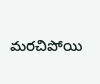మరచిపోయి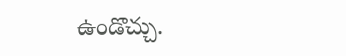ఉండొచ్చు.